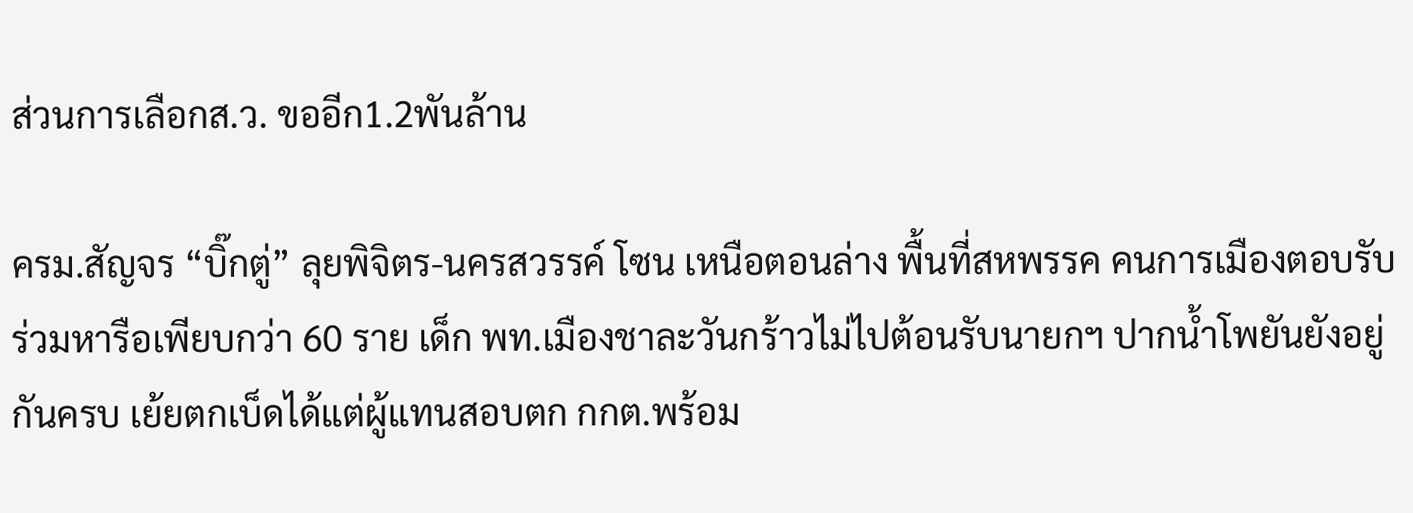ส่วนการเลือกส.ว. ขออีก1.2พันล้าน

ครม.สัญจร “บิ๊กตู่” ลุยพิจิตร-นครสวรรค์ โซน เหนือตอนล่าง พื้นที่สหพรรค คนการเมืองตอบรับ ร่วมหารือเพียบกว่า 60 ราย เด็ก พท.เมืองชาละวันกร้าวไม่ไปต้อนรับนายกฯ ปากน้ำโพยันยังอยู่กันครบ เย้ยตกเบ็ดได้แต่ผู้แทนสอบตก กกต.พร้อม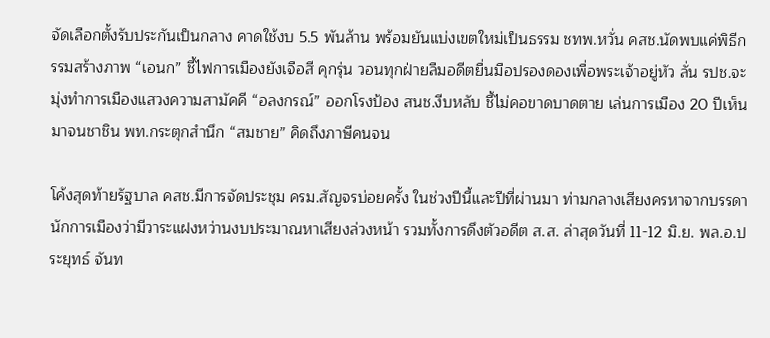จัดเลือกตั้งรับประกันเป็นกลาง คาดใช้งบ 5.5 พันล้าน พร้อมยันแบ่งเขตใหม่เป็นธรรม ชทพ.หวั่น คสช.นัดพบแค่พิธีกรรมสร้างภาพ “เอนก” ชี้ไฟการเมืองยังเจือสี คุกรุ่น วอนทุกฝ่ายลืมอดีตยื่นมือปรองดองเพื่อพระเจ้าอยู่หัว ลั่น รปช.จะมุ่งทำการเมืองแสวงความสามัคคี “อลงกรณ์” ออกโรงป้อง สนช.งีบหลับ ชี้ไม่คอขาดบาดตาย เล่นการเมือง 20 ปีเห็นมาจนชาชิน พท.กระตุกสำนึก “สมชาย” คิดถึงภาษีคนจน

โค้งสุดท้ายรัฐบาล คสช.มีการจัดประชุม ครม.สัญจรบ่อยครั้ง ในช่วงปีนี้และปีที่ผ่านมา ท่ามกลางเสียงครหาจากบรรดานักการเมืองว่ามีวาระแฝงหว่านงบประมาณหาเสียงล่วงหน้า รวมทั้งการดึงตัวอดีต ส.ส. ล่าสุดวันที่ 11-12 มิ.ย. พล.อ.ประยุทธ์ จันท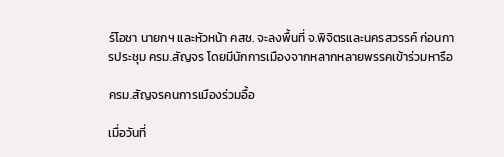ร์โอชา นายกฯ และหัวหน้า คสช. จะลงพื้นที่ จ.พิจิตรและนครสวรรค์ ก่อนการประชุม ครม.สัญจร โดยมีนักการเมืองจากหลากหลายพรรคเข้าร่วมหารือ

ครม.สัญจรคนการเมืองร่วมอื้อ

เมื่อวันที่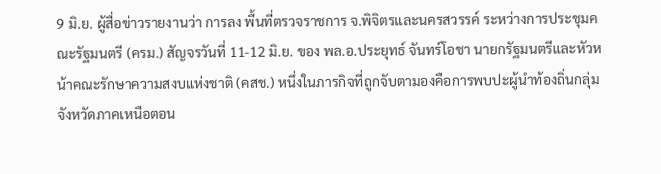9 มิ.ย. ผู้สื่อข่าวรายงานว่า การลง พื้นที่ตรวจราชการ จ.พิจิตรและนครสวรรค์ ระหว่างการประชุมคณะรัฐมนตรี (ครม.) สัญจรวันที่ 11-12 มิ.ย. ของ พล.อ.ประยุทธ์ จันทร์โอชา นายกรัฐมนตรีและหัวหน้าคณะรักษาความสงบแห่งชาติ (คสช.) หนึ่งในภารกิจที่ถูกจับตามองคือการพบปะผู้นำท้องถิ่นกลุ่มจังหวัดภาคเหนือตอน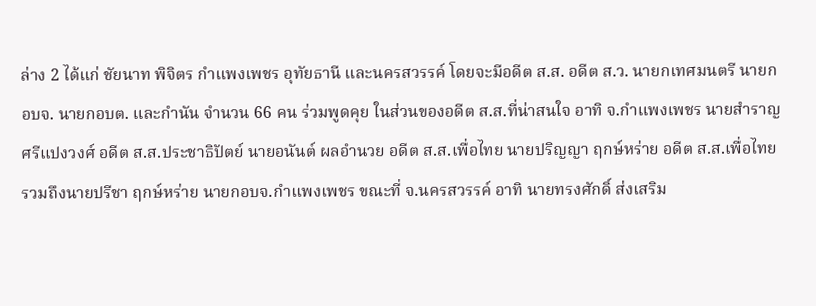ล่าง 2 ได้แก่ ชัยนาท พิจิตร กำแพงเพชร อุทัยธานี และนครสวรรค์ โดยจะมีอดีต ส.ส. อดีต ส.ว. นายกเทศมนตรี นายก อบจ. นายกอบต. และกำนัน จำนวน 66 คน ร่วมพูดคุย ในส่วนของอดีต ส.ส.ที่น่าสนใจ อาทิ จ.กำแพงเพชร นายสำราญ ศรีแปงวงศ์ อดีต ส.ส.ประชาธิปัตย์ นายอนันต์ ผลอำนวย อดีต ส.ส.เพื่อไทย นายปริญญา ฤกษ์หร่าย อดีต ส.ส.เพื่อไทย รวมถึงนายปรีชา ฤกษ์หร่าย นายกอบจ.กำแพงเพชร ขณะที่ จ.นครสวรรค์ อาทิ นายทรงศักดิ์ ส่งเสริม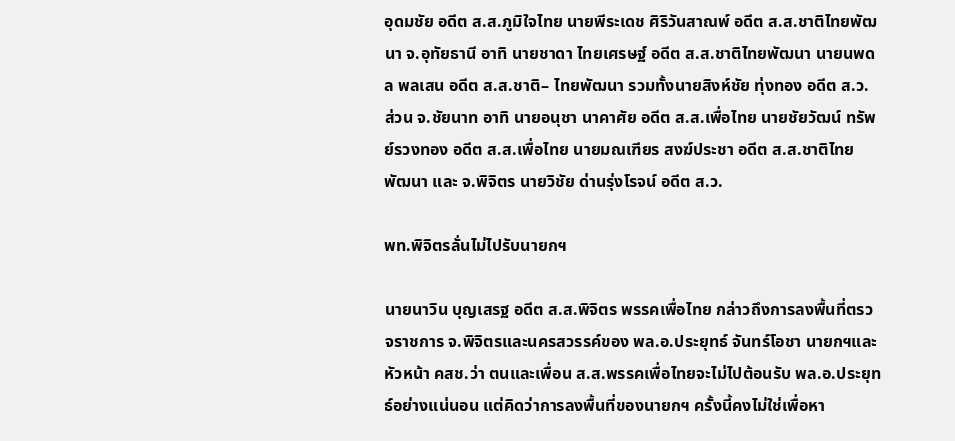อุดมชัย อดีต ส.ส.ภูมิใจไทย นายพีระเดช ศิริวันสาณพ์ อดีต ส.ส.ชาติไทยพัฒนา จ.อุทัยธานี อาทิ นายชาดา ไทยเศรษฐ์ อดีต ส.ส.ชาติไทยพัฒนา นายนพดล พลเสน อดีต ส.ส.ชาติ– ไทยพัฒนา รวมทั้งนายสิงห์ชัย ทุ่งทอง อดีต ส.ว. ส่วน จ.ชัยนาท อาทิ นายอนุชา นาคาศัย อดีต ส.ส.เพื่อไทย นายชัยวัฒน์ ทรัพย์รวงทอง อดีต ส.ส.เพื่อไทย นายมณเฑียร สงฆ์ประชา อดีต ส.ส.ชาติไทยพัฒนา และ จ.พิจิตร นายวิชัย ด่านรุ่งโรจน์ อดีต ส.ว.

พท.พิจิตรลั่นไม่ไปรับนายกฯ

นายนาวิน บุญเสรฐ อดีต ส.ส.พิจิตร พรรคเพื่อไทย กล่าวถึงการลงพื้นที่ตรวจราชการ จ.พิจิตรและนครสวรรค์ของ พล.อ.ประยุทธ์ จันทร์โอชา นายกฯและหัวหน้า คสช.ว่า ตนและเพื่อน ส.ส.พรรคเพื่อไทยจะไม่ไปต้อนรับ พล.อ.ประยุทธ์อย่างแน่นอน แต่คิดว่าการลงพื้นที่ของนายกฯ ครั้งนี้คงไม่ใช่เพื่อหา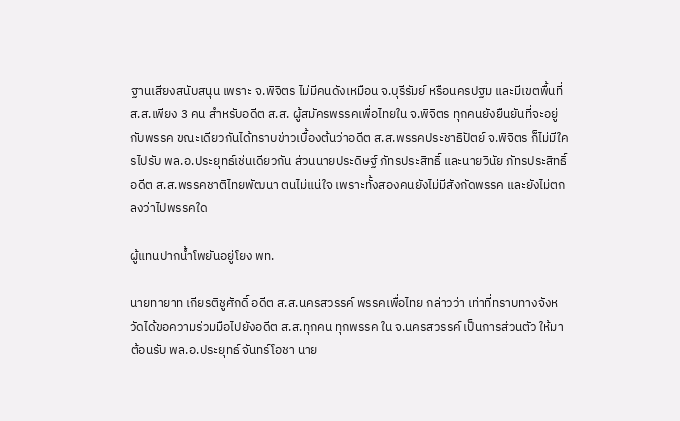ฐานเสียงสนับสนุน เพราะ จ.พิจิตร ไม่มีคนดังเหมือน จ.บุรีรัมย์ หรือนครปฐม และมีเขตพื้นที่ ส.ส.เพียง 3 คน สำหรับอดีต ส.ส. ผู้สมัครพรรคเพื่อไทยใน จ.พิจิตร ทุกคนยังยืนยันที่จะอยู่กับพรรค ขณะเดียวกันได้ทราบข่าวเบื้องต้นว่าอดีต ส.ส.พรรคประชาธิปัตย์ จ.พิจิตร ก็ไม่มีใครไปรับ พล.อ.ประยุทธ์เช่นเดียวกัน ส่วนนายประดิษฐ์ ภัทรประสิทธิ์ และนายวินัย ภัทรประสิทธิ์ อดีต ส.ส.พรรคชาติไทยพัฒนา ตนไม่แน่ใจ เพราะทั้งสองคนยังไม่มีสังกัดพรรค และยังไม่ตกลงว่าไปพรรคใด

ผู้แทนปากนํ้าโพยันอยู่โยง พท.

นายทายาท เกียรติชูศักดิ์ อดีต ส.ส.นครสวรรค์ พรรคเพื่อไทย กล่าวว่า เท่าที่ทราบทางจังหวัดได้ขอความร่วมมือไปยังอดีต ส.ส.ทุกคน ทุกพรรค ใน จ.นครสวรรค์ เป็นการส่วนตัว ให้มาต้อนรับ พล.อ.ประยุทธ์ จันทร์โอชา นาย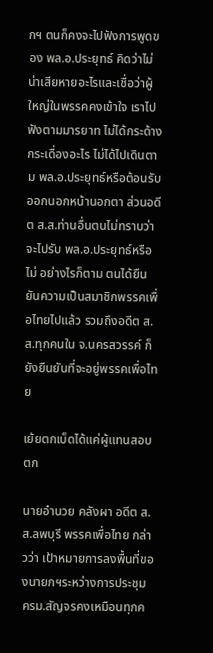กฯ ตนก็คงจะไปฟังการพูดของ พล.อ.ประยุทธ์ คิดว่าไม่น่าเสียหายอะไรและเชื่อว่าผู้ใหญ่ในพรรคคงเข้าใจ เราไปฟังตามมารยาท ไม่ได้กระด้างกระเดื่องอะไร ไม่ได้ไปเดินตาม พล.อ.ประยุทธ์หรือต้อนรับออกนอกหน้านอกตา ส่วนอดีต ส.ส.ท่านอื่นตนไม่ทราบว่าจะไปรับ พล.อ.ประยุทธ์หรือไม่ อย่างไรก็ตาม ตนได้ยืนยันความเป็นสมาชิกพรรคเพื่อไทยไปแล้ว รวมถึงอดีต ส.ส.ทุกคนใน จ.นครสวรรค์ ก็ยังยืนยันที่จะอยู่พรรคเพื่อไทย

เย้ยตกเบ็ดได้แค่ผู้แทนสอบตก

นายอำนวย คลังผา อดีต ส.ส.ลพบุรี พรรคเพื่อไทย กล่าวว่า เป้าหมายการลงพื้นที่ของนายกฯระหว่างการประชุม ครม.สัญจรคงเหมือนทุกค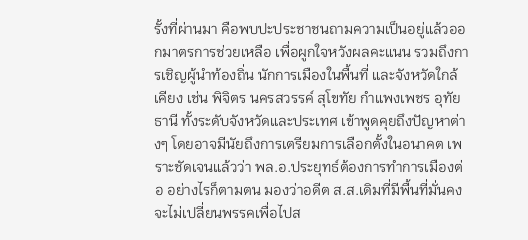รั้งที่ผ่านมา คือพบปะประชาชนถามความเป็นอยู่แล้วออกมาตรการช่วยเหลือ เพื่อผูกใจหวังผลคะแนน รวมถึงการเชิญผู้นำท้องถิ่น นักการเมืองในพื้นที่ และจังหวัดใกล้เคียง เช่น พิจิตร นครสวรรค์ สุโขทัย กำแพงเพชร อุทัยธานี ทั้งระดับจังหวัดและประเทศ เข้าพูดคุยถึงปัญหาต่างๆ โดยอาจมีนัยถึงการเตรียมการเลือกตั้งในอนาคต เพราะชัดเจนแล้วว่า พล.อ.ประยุทธ์ต้องการทำการเมืองต่อ อย่างไรก็ตามตน มองว่าอดีต ส.ส.เดิมที่มีพื้นที่มั่นคงจะไม่เปลี่ยนพรรคเพื่อไปส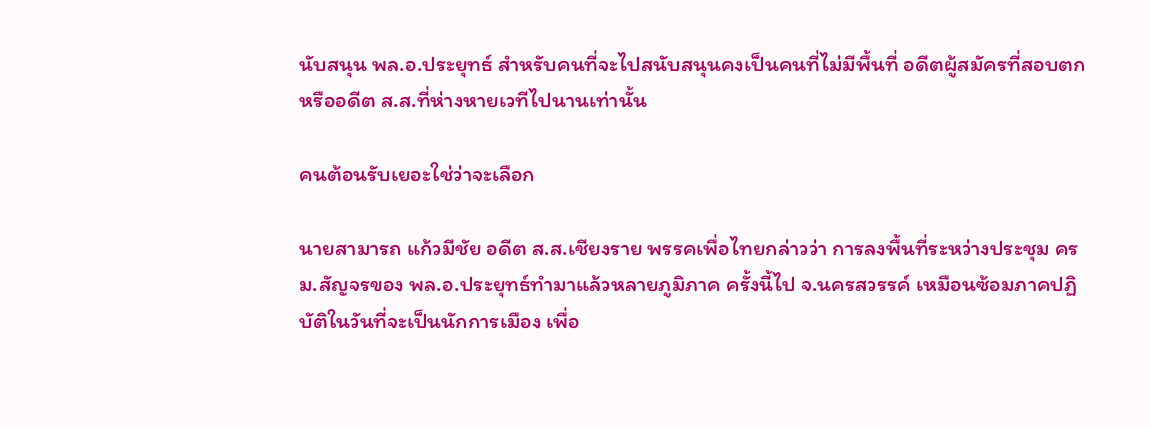นับสนุน พล.อ.ประยุทธ์ สำหรับคนที่จะไปสนับสนุนคงเป็นคนที่ไม่มีพื้นที่ อดีตผู้สมัครที่สอบตก หรืออดีต ส.ส.ที่ห่างหายเวทีไปนานเท่านั้น

คนต้อนรับเยอะใช่ว่าจะเลือก

นายสามารถ แก้วมีชัย อดีต ส.ส.เชียงราย พรรคเพื่อไทยกล่าวว่า การลงพื้นที่ระหว่างประชุม ครม.สัญจรของ พล.อ.ประยุทธ์ทำมาแล้วหลายภูมิภาค ครั้งนี้ไป จ.นครสวรรค์ เหมือนซ้อมภาคปฏิบัติในวันที่จะเป็นนักการเมือง เพื่อ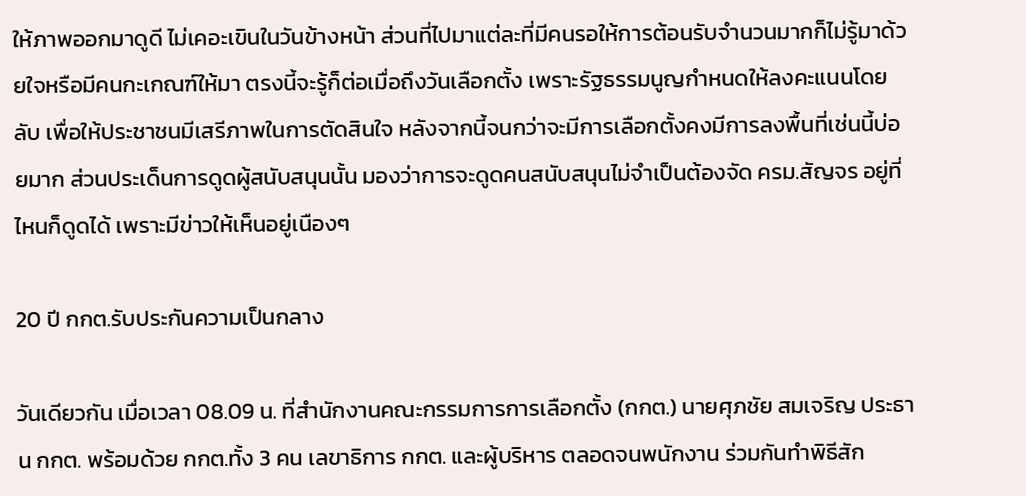ให้ภาพออกมาดูดี ไม่เคอะเขินในวันข้างหน้า ส่วนที่ไปมาแต่ละที่มีคนรอให้การต้อนรับจำนวนมากก็ไม่รู้มาด้วยใจหรือมีคนกะเกณฑ์ให้มา ตรงนี้จะรู้ก็ต่อเมื่อถึงวันเลือกตั้ง เพราะรัฐธรรมนูญกำหนดให้ลงคะแนนโดยลับ เพื่อให้ประชาชนมีเสรีภาพในการตัดสินใจ หลังจากนี้จนกว่าจะมีการเลือกตั้งคงมีการลงพื้นที่เช่นนี้บ่อยมาก ส่วนประเด็นการดูดผู้สนับสนุนนั้น มองว่าการจะดูดคนสนับสนุนไม่จำเป็นต้องจัด ครม.สัญจร อยู่ที่ไหนก็ดูดได้ เพราะมีข่าวให้เห็นอยู่เนืองๆ

20 ปี กกต.รับประกันความเป็นกลาง

วันเดียวกัน เมื่อเวลา 08.09 น. ที่สำนักงานคณะกรรมการการเลือกตั้ง (กกต.) นายศุภชัย สมเจริญ ประธาน กกต. พร้อมด้วย กกต.ทั้ง 3 คน เลขาธิการ กกต. และผู้บริหาร ตลอดจนพนักงาน ร่วมกันทำพิธีสัก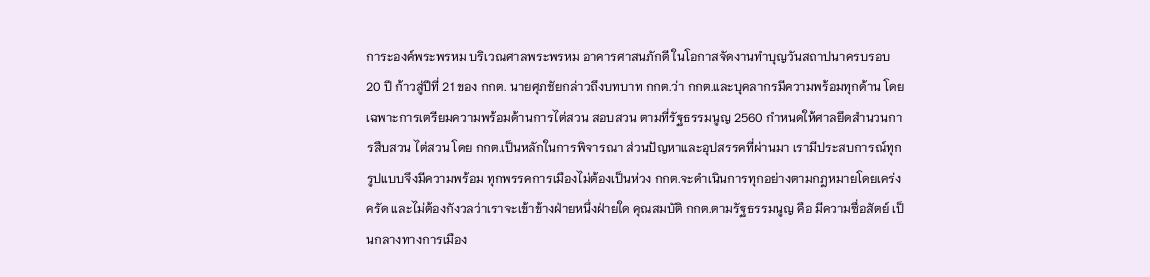การะองค์พระพรหม บริเวณศาลพระพรหม อาคารศาสนภักดี ในโอกาสจัดงานทำบุญวันสถาปนาครบรอบ 20 ปี ก้าวสู่ปีที่ 21 ของ กกต. นายศุภชัยกล่าวถึงบทบาท กกต.ว่า กกต.และบุคลากรมีความพร้อมทุกด้าน โดยเฉพาะการเตรียมความพร้อมด้านการไต่สวน สอบสวน ตามที่รัฐธรรมนูญ 2560 กำหนดให้ศาลยึดสำนวนการสืบสวน ไต่สวน โดย กกต.เป็นหลักในการพิจารณา ส่วนปัญหาและอุปสรรคที่ผ่านมา เรามีประสบการณ์ทุกรูปแบบจึงมีความพร้อม ทุกพรรคการเมืองไม่ต้องเป็นห่วง กกต.จะดำเนินการทุกอย่างตามกฎหมายโดยเคร่งครัด และไม่ต้องกังวลว่าเราจะเข้าข้างฝ่ายหนึ่งฝ่ายใด คุณสมบัติ กกต.ตามรัฐธรรมนูญ คือ มีความซื่อสัตย์ เป็นกลางทางการเมือง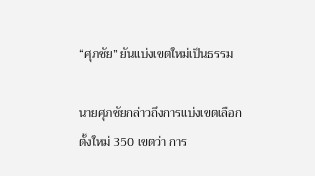“ศุภชัย” ยันแบ่งเขตใหม่เป็นธรรม

นายศุภชัยกล่าวถึงการแบ่งเขตเลือกตั้งใหม่ 350 เขตว่า การ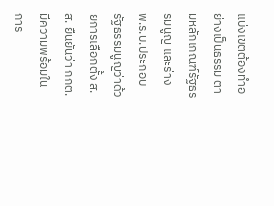แบ่งเขตต้องทำอย่างเป็นธรรม ตามหลักเกณฑ์รัฐธรรมนูญ และร่าง พ.ร.บ.ประกอบรัฐธรรมนูญว่าด้วยการเลือกตั้ง ส.ส. ยืนยันว่า กกต.มีความพร้อมในการ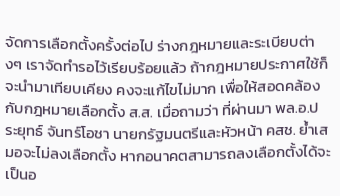จัดการเลือกตั้งครั้งต่อไป ร่างกฎหมายและระเบียบต่างๆ เราจัดทำรอไว้เรียบร้อยแล้ว ถ้ากฎหมายประกาศใช้ก็จะนำมาเทียบเคียง คงจะแก้ไขไม่มาก เพื่อให้สอดคล้องกับกฎหมายเลือกตั้ง ส.ส. เมื่อถามว่า ที่ผ่านมา พล.อ.ประยุทธ์ จันทร์โอชา นายกรัฐมนตรีและหัวหน้า คสช. ย้ำเสมอจะไม่ลงเลือกตั้ง หากอนาคตสามารถลงเลือกตั้งได้จะเป็นอ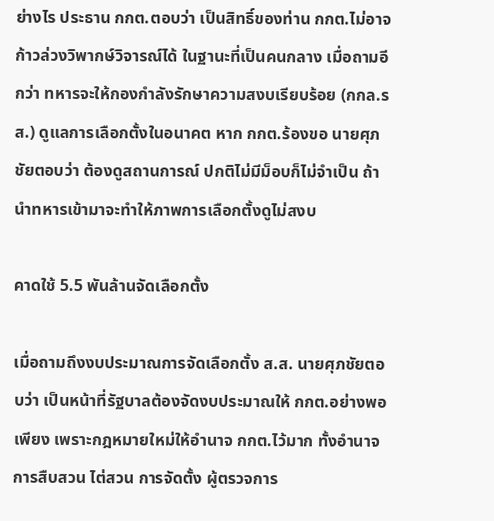ย่างไร ประธาน กกต.ตอบว่า เป็นสิทธิ์ของท่าน กกต.ไม่อาจก้าวล่วงวิพากษ์วิจารณ์ได้ ในฐานะที่เป็นคนกลาง เมื่อถามอีกว่า ทหารจะให้กองกำลังรักษาความสงบเรียบร้อย (กกล.รส.) ดูแลการเลือกตั้งในอนาคต หาก กกต.ร้องขอ นายศุภชัยตอบว่า ต้องดูสถานการณ์ ปกติไม่มีม็อบก็ไม่จำเป็น ถ้านำทหารเข้ามาจะทำให้ภาพการเลือกตั้งดูไม่สงบ

คาดใช้ 5.5 พันล้านจัดเลือกตั้ง

เมื่อถามถึงงบประมาณการจัดเลือกตั้ง ส.ส. นายศุภชัยตอบว่า เป็นหน้าที่รัฐบาลต้องจัดงบประมาณให้ กกต.อย่างพอเพียง เพราะกฎหมายใหม่ให้อำนาจ กกต.ไว้มาก ทั้งอำนาจการสืบสวน ไต่สวน การจัดตั้ง ผู้ตรวจการ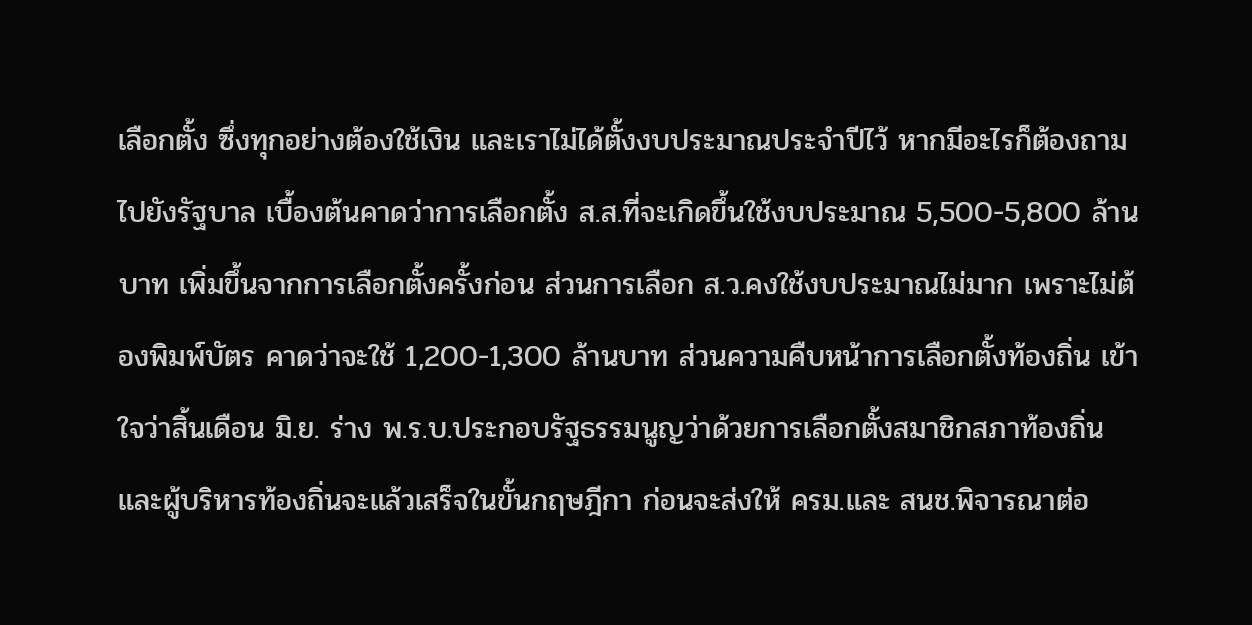เลือกตั้ง ซึ่งทุกอย่างต้องใช้เงิน และเราไม่ได้ตั้งงบประมาณประจำปีไว้ หากมีอะไรก็ต้องถามไปยังรัฐบาล เบื้องต้นคาดว่าการเลือกตั้ง ส.ส.ที่จะเกิดขึ้นใช้งบประมาณ 5,500-5,800 ล้านบาท เพิ่มขึ้นจากการเลือกตั้งครั้งก่อน ส่วนการเลือก ส.ว.คงใช้งบประมาณไม่มาก เพราะไม่ต้องพิมพ์บัตร คาดว่าจะใช้ 1,200-1,300 ล้านบาท ส่วนความคืบหน้าการเลือกตั้งท้องถิ่น เข้าใจว่าสิ้นเดือน มิ.ย. ร่าง พ.ร.บ.ประกอบรัฐธรรมนูญว่าด้วยการเลือกตั้งสมาชิกสภาท้องถิ่น และผู้บริหารท้องถิ่นจะแล้วเสร็จในขั้นกฤษฎีกา ก่อนจะส่งให้ ครม.และ สนช.พิจารณาต่อ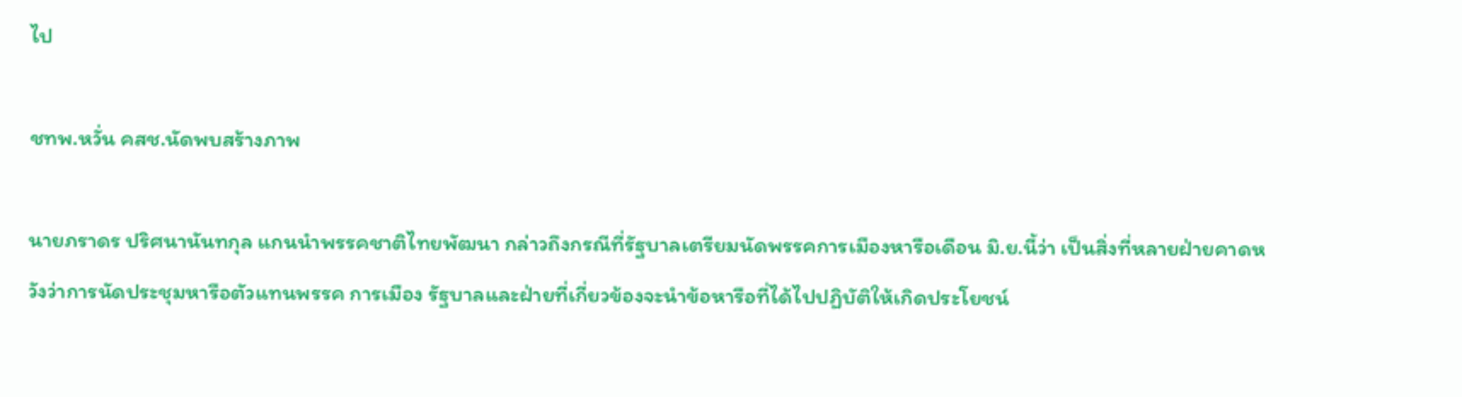ไป

ชทพ.หวั่น คสช.นัดพบสร้างภาพ

นายภราดร ปริศนานันทกุล แกนนำพรรคชาติไทยพัฒนา กล่าวถึงกรณีที่รัฐบาลเตรียมนัดพรรคการเมืองหารือเดือน มิ.ย.นี้ว่า เป็นสิ่งที่หลายฝ่ายคาดหวังว่าการนัดประชุมหารือตัวแทนพรรค การเมือง รัฐบาลและฝ่ายที่เกี่ยวข้องจะนำข้อหารือที่ได้ไปปฏิบัติให้เกิดประโยชน์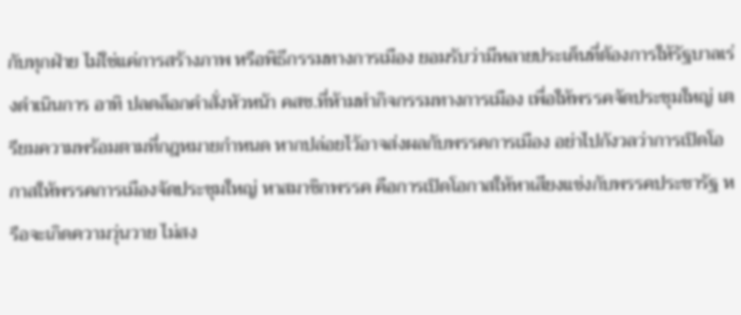กับทุกฝ่าย ไม่ใช่แค่การสร้างภาพ หรือพิธีกรรมทางการเมือง ยอมรับว่ามีหลายประเด็นที่ต้องการให้รัฐบาลเร่งดำเนินการ อาทิ ปลดล็อกคำสั่งหัวหน้า คสช.ที่ห้ามทำกิจกรรมทางการเมือง เพื่อให้พรรคจัดประชุมใหญ่ เตรียมความพร้อมตามที่กฎหมายกำหนด หากปล่อยไว้อาจส่งผลกับพรรคการเมือง อย่าไปกังวลว่าการเปิดโอกาสให้พรรคการเมืองจัดประชุมใหญ่ หาสมาชิกพรรค คือการเปิดโอกาสให้หาเสียงแข่งกับพรรคประชารัฐ หรือจะเกิดความวุ่นวาย ไม่สง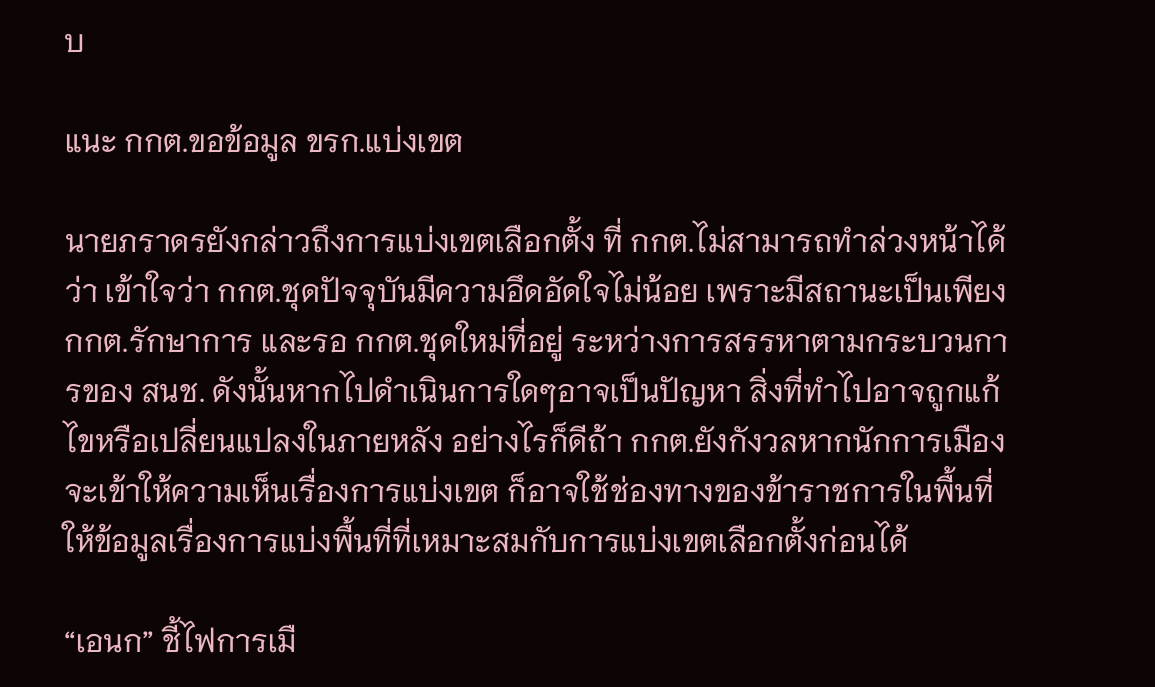บ

แนะ กกต.ขอข้อมูล ขรก.แบ่งเขต

นายภราดรยังกล่าวถึงการแบ่งเขตเลือกตั้ง ที่ กกต.ไม่สามารถทำล่วงหน้าได้ว่า เข้าใจว่า กกต.ชุดปัจจุบันมีความอึดอัดใจไม่น้อย เพราะมีสถานะเป็นเพียง กกต.รักษาการ และรอ กกต.ชุดใหม่ที่อยู่ ระหว่างการสรรหาตามกระบวนการของ สนช. ดังนั้นหากไปดำเนินการใดๆอาจเป็นปัญหา สิ่งที่ทำไปอาจถูกแก้ไขหรือเปลี่ยนแปลงในภายหลัง อย่างไรก็ดีถ้า กกต.ยังกังวลหากนักการเมืองจะเข้าให้ความเห็นเรื่องการแบ่งเขต ก็อาจใช้ช่องทางของข้าราชการในพื้นที่ ให้ข้อมูลเรื่องการแบ่งพื้นที่ที่เหมาะสมกับการแบ่งเขตเลือกตั้งก่อนได้

“เอนก” ชี้ไฟการเมื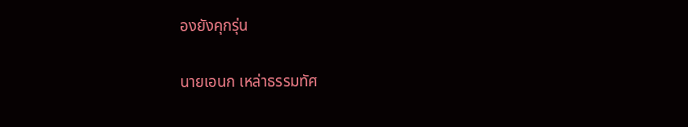องยังคุกรุ่น

นายเอนก เหล่าธรรมทัศ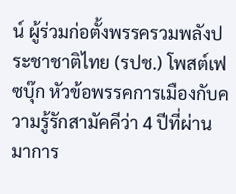น์ ผู้ร่วมก่อตั้งพรรครวมพลังประชาชาติไทย (รปช.) โพสต์เฟซบุ๊ก หัวข้อพรรคการเมืองกับความรู้รักสามัคคีว่า 4 ปีที่ผ่านมาการ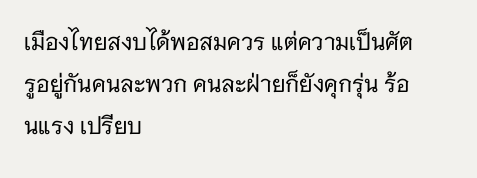เมืองไทยสงบได้พอสมควร แต่ความเป็นศัตรูอยู่กันคนละพวก คนละฝ่ายก็ยังคุกรุ่น ร้อนแรง เปรียบ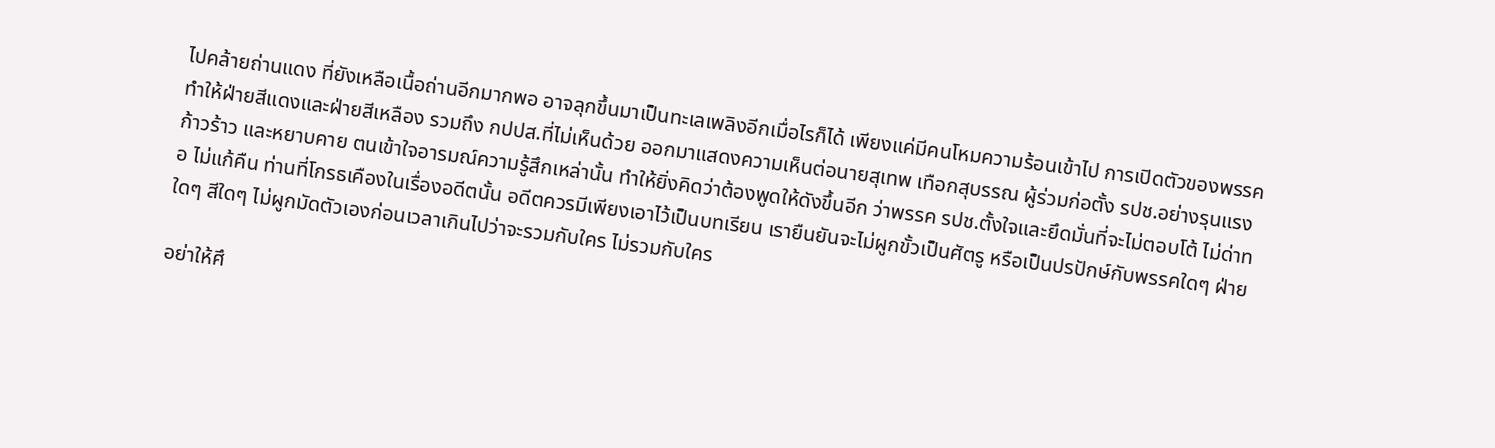ไปคล้ายถ่านแดง ที่ยังเหลือเนื้อถ่านอีกมากพอ อาจลุกขึ้นมาเป็นทะเลเพลิงอีกเมื่อไรก็ได้ เพียงแค่มีคนโหมความร้อนเข้าไป การเปิดตัวของพรรคทำให้ฝ่ายสีแดงและฝ่ายสีเหลือง รวมถึง กปปส.ที่ไม่เห็นด้วย ออกมาแสดงความเห็นต่อนายสุเทพ เทือกสุบรรณ ผู้ร่วมก่อตั้ง รปช.อย่างรุนแรง ก้าวร้าว และหยาบคาย ตนเข้าใจอารมณ์ความรู้สึกเหล่านั้น ทำให้ยิ่งคิดว่าต้องพูดให้ดังขึ้นอีก ว่าพรรค รปช.ตั้งใจและยึดมั่นที่จะไม่ตอบโต้ ไม่ด่าทอ ไม่แก้คืน ท่านที่โกรธเคืองในเรื่องอดีตนั้น อดีตควรมีเพียงเอาไว้เป็นบทเรียน เรายืนยันจะไม่ผูกขั้วเป็นศัตรู หรือเป็นปรปักษ์กับพรรคใดๆ ฝ่ายใดๆ สีใดๆ ไม่ผูกมัดตัวเองก่อนเวลาเกินไปว่าจะรวมกับใคร ไม่รวมกับใคร

อย่าให้ศึ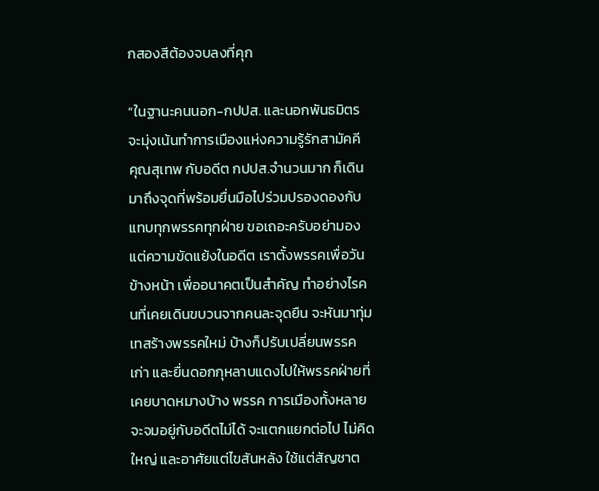กสองสีต้องจบลงที่คุก

“ในฐานะคนนอก-กปปส. และนอกพันธมิตร จะมุ่งเน้นทำการเมืองแห่งความรู้รักสามัคคี คุณสุเทพ กับอดีต กปปส.จำนวนมาก ก็เดินมาถึงจุดที่พร้อมยื่นมือไปร่วมปรองดองกับแทบทุกพรรคทุกฝ่าย ขอเถอะครับอย่ามองแต่ความขัดแย้งในอดีต เราตั้งพรรคเพื่อวันข้างหน้า เพื่ออนาคตเป็นสำคัญ ทำอย่างไรคนที่เคยเดินขบวนจากคนละจุดยืน จะหันมาทุ่มเทสร้างพรรคใหม่ บ้างก็ปรับเปลี่ยนพรรคเก่า และยื่นดอกกุหลาบแดงไปให้พรรคฝ่ายที่เคยบาดหมางบ้าง พรรค การเมืองทั้งหลายจะจมอยู่กับอดีตไม่ได้ จะแตกแยกต่อไป ไม่คิดใหญ่ และอาศัยแต่ไขสันหลัง ใช้แต่สัญชาต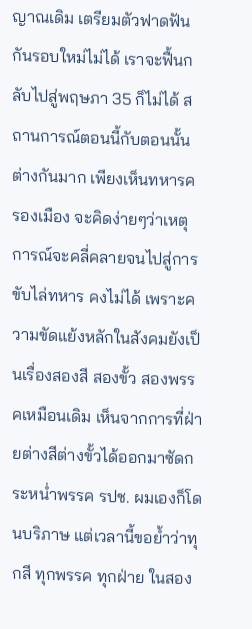ญาณเดิม เตรียมตัวฟาดฟันกันรอบใหม่ไม่ได้ เราจะฟื้นกลับไปสู่พฤษภา 35 ก็ไม่ได้ สถานการณ์ตอนนี้กับตอนนั้นต่างกันมาก เพียงเห็นทหารครองเมือง จะคิดง่ายๆว่าเหตุการณ์จะคลี่คลายจนไปสู่การขับไล่ทหาร คงไม่ได้ เพราะความขัดแย้งหลักในสังคมยังเป็นเรื่องสองสี สองขั้ว สองพรรคเหมือนเดิม เห็นจากการที่ฝ่ายต่างสีต่างขั้วได้ออกมาซัดกระหน่ำพรรค รปช. ผมเองก็โดนบริภาษ แต่เวลานี้ขอย้ำว่าทุกสี ทุกพรรค ทุกฝ่าย ในสอง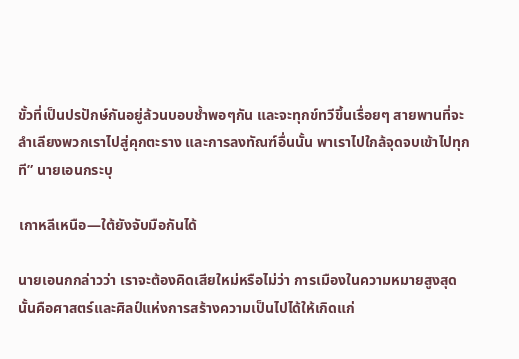ขั้วที่เป็นปรปักษ์กันอยู่ล้วนบอบช้ำพอๆกัน และจะทุกข์ทวีขึ้นเรื่อยๆ สายพานที่จะลำเลียงพวกเราไปสู่คุกตะราง และการลงทัณฑ์อื่นนั้น พาเราไปใกล้จุดจบเข้าไปทุกที” นายเอนกระบุ

เกาหลีเหนือ—ใต้ยังจับมือกันได้

นายเอนกกล่าวว่า เราจะต้องคิดเสียใหม่หรือไม่ว่า การเมืองในความหมายสูงสุดนั้นคือศาสตร์และศิลป์แห่งการสร้างความเป็นไปได้ให้เกิดแก่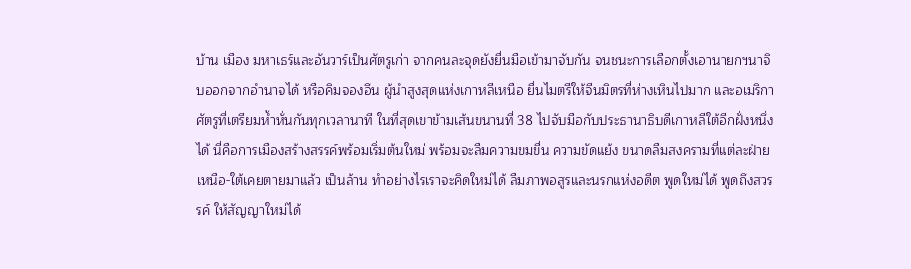บ้าน เมือง มหาเธร์และอันวาร์เป็นศัตรูเก่า จากคนละจุดยังยื่นมือเข้ามาจับกัน จนชนะการเลือกตั้งเอานายกฯนาจิบออกจากอำนาจได้ หรือคิมจองอึน ผู้นำสูงสุดแห่งเกาหลีเหนือ ยื่นไมตรีให้จีนมิตรที่ห่างเหินไปมาก และอเมริกาศัตรูที่เตรียมห้ำหั่นกันทุกเวลานาที ในที่สุดเขาข้ามเส้นขนานที่ 38 ไปจับมือกับประธานาธิบดีเกาหลีใต้อีกฝั่งหนึ่งได้ นี่คือการเมืองสร้างสรรค์พร้อมเริ่มต้นใหม่ พร้อมจะลืมความขมขื่น ความขัดแย้ง ขนาดลืมสงครามที่แต่ละฝ่ายเหนือ-ใต้เคยตายมาแล้ว เป็นล้าน ทำอย่างไรเราจะคิดใหม่ได้ ลืมภาพอสูรและนรกแห่งอดีต พูดใหม่ได้ พูดถึงสวรรค์ ให้สัญญาใหม่ได้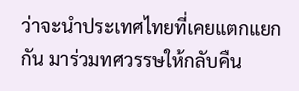ว่าจะนำประเทศไทยที่เคยแตกแยกกัน มาร่วมทศวรรษให้กลับคืน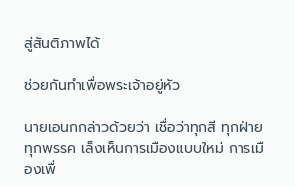สู่สันติภาพได้

ช่วยกันทำเพื่อพระเจ้าอยู่หัว

นายเอนกกล่าวด้วยว่า เชื่อว่าทุกสี ทุกฝ่าย ทุกพรรค เล็งเห็นการเมืองแบบใหม่ การเมืองเพื่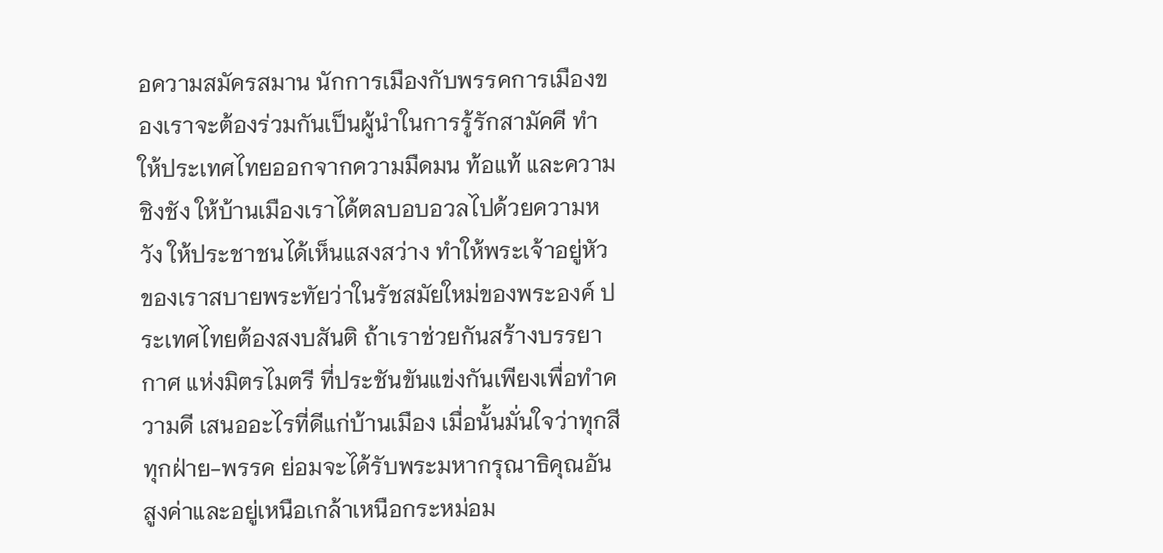อความสมัครสมาน นักการเมืองกับพรรคการเมืองของเราจะต้องร่วมกันเป็นผู้นำในการรู้รักสามัคคี ทำให้ประเทศไทยออกจากความมืดมน ท้อแท้ และความชิงชัง ให้บ้านเมืองเราได้ตลบอบอวลไปด้วยความหวัง ให้ประชาชนได้เห็นแสงสว่าง ทำให้พระเจ้าอยู่หัวของเราสบายพระทัยว่าในรัชสมัยใหม่ของพระองค์ ประเทศไทยต้องสงบสันติ ถ้าเราช่วยกันสร้างบรรยากาศ แห่งมิตรไมตรี ที่ประชันขันแข่งกันเพียงเพื่อทำความดี เสนออะไรที่ดีแก่บ้านเมือง เมื่อนั้นมั่นใจว่าทุกสีทุกฝ่าย-พรรค ย่อมจะได้รับพระมหากรุณาธิคุณอันสูงค่าและอยู่เหนือเกล้าเหนือกระหม่อม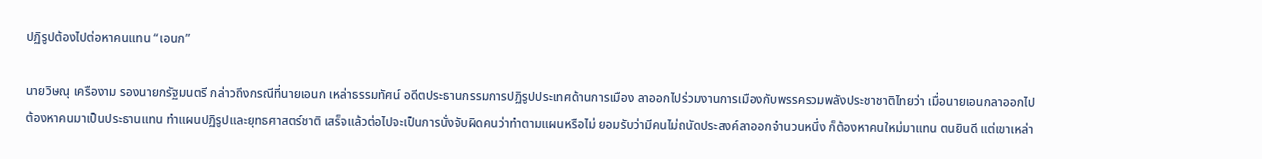ปฏิรูปต้องไปต่อหาคนแทน “เอนก”

นายวิษณุ เครืองาม รองนายกรัฐมนตรี กล่าวถึงกรณีที่นายเอนก เหล่าธรรมทัศน์ อดีตประธานกรรมการปฏิรูปประเทศด้านการเมือง ลาออกไปร่วมงานการเมืองกับพรรครวมพลังประชาชาติไทยว่า เมื่อนายเอนกลาออกไป ต้องหาคนมาเป็นประธานแทน ทำแผนปฏิรูปและยุทธศาสตร์ชาติ เสร็จแล้วต่อไปจะเป็นการนั่งจับผิดคนว่าทำตามแผนหรือไม่ ยอมรับว่ามีคนไม่ถนัดประสงค์ลาออกจำนวนหนึ่ง ก็ต้องหาคนใหม่มาแทน ตนยินดี แต่เขาเหล่า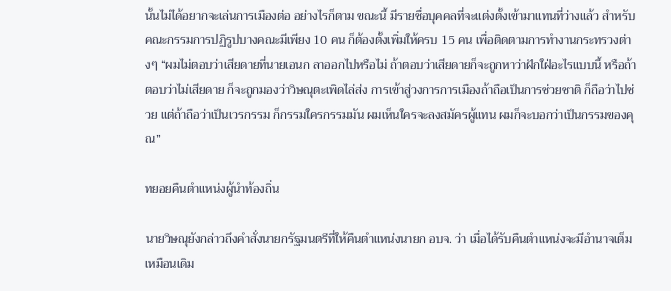นั้นไม่ได้อยากจะเล่นการเมืองต่อ อย่างไรก็ตาม ขณะนี้ มีรายชื่อบุคคลที่จะแต่งตั้งเข้ามาแทนที่ว่างแล้ว สำหรับคณะกรรมการปฏิรูปบางคณะมีเพียง 10 คน ก็ต้องตั้งเพิ่มให้ครบ 15 คน เพื่อติดตามการทำงานกระทรวงต่างๆ “ผมไม่ตอบว่าเสียดายที่นายเอนก ลาออกไปหรือไม่ ถ้าตอบว่าเสียดายก็จะถูกหาว่าฝักใฝ่อะไรแบบนี้ หรือถ้าตอบว่าไม่เสียดาย ก็จะถูกมองว่าวิษณุตะเพิดไล่ส่ง การเข้าสู่วงการการเมืองถ้าถือเป็นการช่วยชาติ ก็ถือว่าไปช่วย แต่ถ้าถือว่าเป็นเวรกรรม ก็กรรมใครกรรมมัน ผมเห็นใครจะลงสมัครผู้แทน ผมก็จะบอกว่าเป็นกรรมของคุณ”

ทยอยคืนตำแหน่งผู้นำท้องถิ่น

นายวิษณุยังกล่าวถึงคำสั่งนายกรัฐมนตรีที่ให้คืนตำแหน่งนายก อบจ. ว่า เมื่อได้รับคืนตำแหน่งจะมีอำนาจเต็มเหมือนเดิม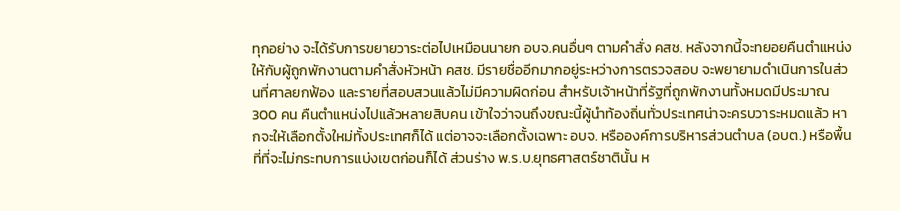ทุกอย่าง จะได้รับการขยายวาระต่อไปเหมือนนายก อบจ.คนอื่นๆ ตามคำสั่ง คสช. หลังจากนี้จะทยอยคืนตำแหน่งให้กับผู้ถูกพักงานตามคำสั่งหัวหน้า คสช. มีรายชื่ออีกมากอยู่ระหว่างการตรวจสอบ จะพยายามดำเนินการในส่วนที่ศาลยกฟ้อง และรายที่สอบสวนแล้วไม่มีความผิดก่อน สำหรับเจ้าหน้าที่รัฐที่ถูกพักงานทั้งหมดมีประมาณ 300 คน คืนตำแหน่งไปแล้วหลายสิบคน เข้าใจว่าจนถึงขณะนี้ผู้นำท้องถิ่นทั่วประเทศน่าจะครบวาระหมดแล้ว หากจะให้เลือกตั้งใหม่ทั้งประเทศก็ได้ แต่อาจจะเลือกตั้งเฉพาะ อบจ. หรือองค์การบริหารส่วนตำบล (อบต.) หรือพื้นที่ที่จะไม่กระทบการแบ่งเขตก่อนก็ได้ ส่วนร่าง พ.ร.บ.ยุทธศาสตร์ชาตินั้น ห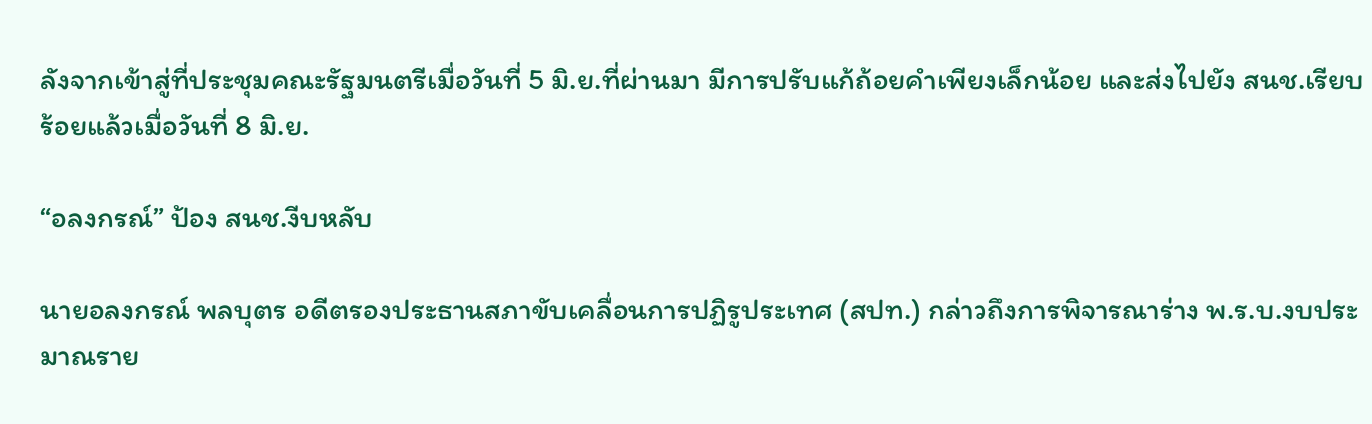ลังจากเข้าสู่ที่ประชุมคณะรัฐมนตรีเมื่อวันที่ 5 มิ.ย.ที่ผ่านมา มีการปรับแก้ถ้อยคำเพียงเล็กน้อย และส่งไปยัง สนช.เรียบร้อยแล้วเมื่อวันที่ 8 มิ.ย.

“อลงกรณ์” ป้อง สนช.งีบหลับ

นายอลงกรณ์ พลบุตร อดีตรองประธานสภาขับเคลื่อนการปฏิรูประเทศ (สปท.) กล่าวถึงการพิจารณาร่าง พ.ร.บ.งบประมาณราย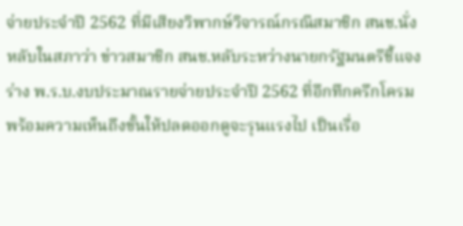จ่ายประจำปี 2562 ที่มีเสียงวิพากษ์วิจารณ์กรณีสมาชิก สนช.นั่งหลับในสภาว่า ข่าวสมาชิก สนช.หลับระหว่างนายกรัฐมนตรีชี้แจงร่าง พ.ร.บ.งบประมาณรายจ่ายประจำปี 2562 ที่อึกทึกครึกโครม พร้อมความเห็นถึงขั้นให้ปลดออกดูจะรุนแรงไป เป็นเรื่อ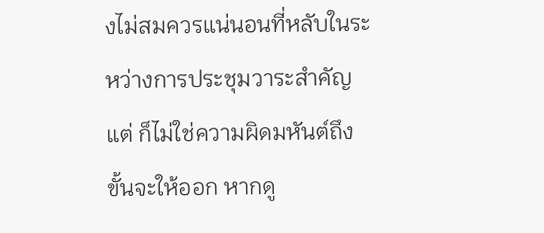งไม่สมควรแน่นอนที่หลับในระหว่างการประชุมวาระสำคัญ แต่ ก็ไม่ใช่ความผิดมหันต์ถึงขั้นจะให้ออก หากดู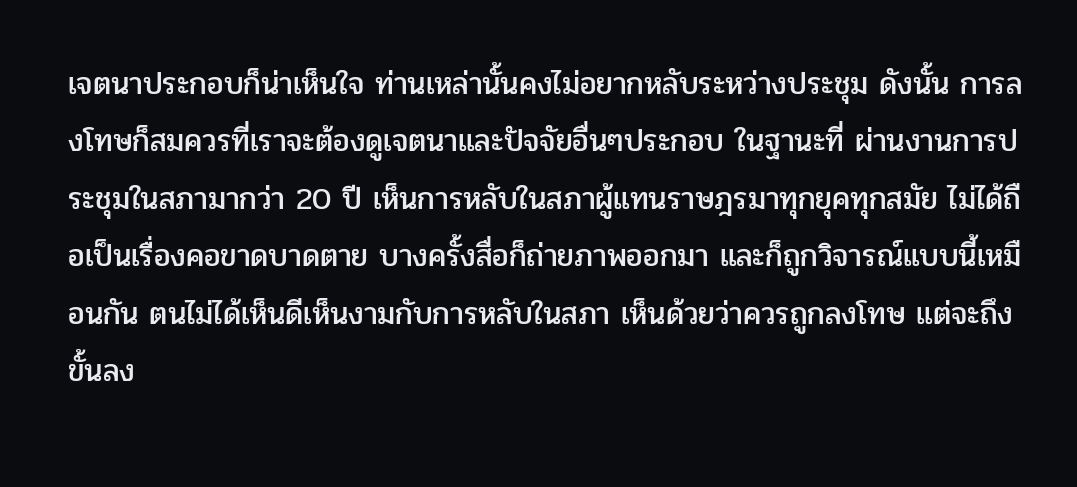เจตนาประกอบก็น่าเห็นใจ ท่านเหล่านั้นคงไม่อยากหลับระหว่างประชุม ดังนั้น การลงโทษก็สมควรที่เราจะต้องดูเจตนาและปัจจัยอื่นๆประกอบ ในฐานะที่ ผ่านงานการประชุมในสภามากว่า 20 ปี เห็นการหลับในสภาผู้แทนราษฎรมาทุกยุคทุกสมัย ไม่ได้ถือเป็นเรื่องคอขาดบาดตาย บางครั้งสื่อก็ถ่ายภาพออกมา และก็ถูกวิจารณ์แบบนี้เหมือนกัน ตนไม่ได้เห็นดีเห็นงามกับการหลับในสภา เห็นด้วยว่าควรถูกลงโทษ แต่จะถึงขั้นลง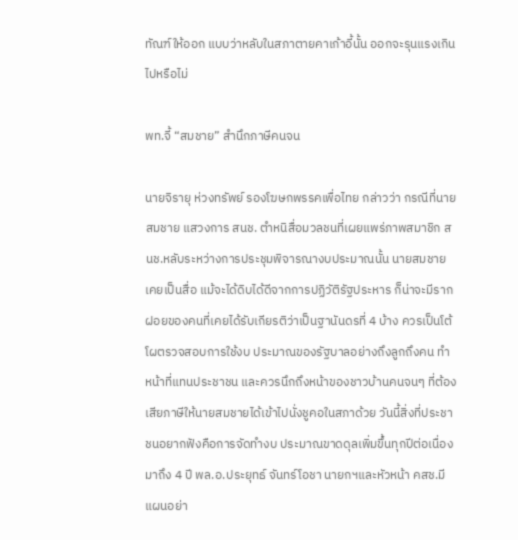ทัณฑ์ให้ออก แบบว่าหลับในสภาตายคาเก้าอี้นั้น ออกจะรุนแรงเกินไปหรือไม่

พท.จี้ “สมชาย” สำนึกภาษีคนจน

นายจิรายุ ห่วงทรัพย์ รองโฆษกพรรคเพื่อไทย กล่าวว่า กรณีที่นายสมชาย แสวงการ สนช. ตำหนิสื่อมวลชนที่เผยแพร่ภาพสมาชิก สนช.หลับระหว่างการประชุมพิจารณางบประมาณนั้น นายสมชายเคยเป็นสื่อ แม้จะได้ดิบได้ดีจากการปฏิวัติรัฐประหาร ก็น่าจะมีรากฝอยของคนที่เคยได้รับเกียรติว่าเป็นฐานันดรที่ 4 บ้าง ควรเป็นโต้โผตรวจสอบการใช้งบ ประมาณของรัฐบาลอย่างถึงลูกถึงคน ทำหน้าที่แทนประชาชน และควรนึกถึงหน้าของชาวบ้านคนจนๆ ที่ต้องเสียภาษีให้นายสมชายได้เข้าไปนั่งชูคอในสภาด้วย วันนี้สิ่งที่ประชาชนอยากฟังคือการจัดทำงบ ประมาณขาดดุลเพิ่มขึ้นทุกปีต่อเนื่องมาถึง 4 ปี พล.อ.ประยุทธ์ จันทร์โอชา นายกฯและหัวหน้า คสช.มีแผนอย่า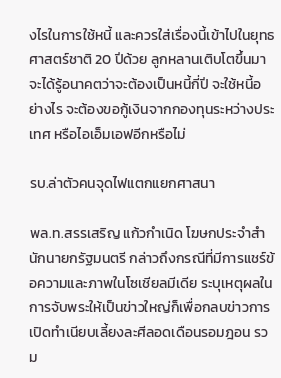งไรในการใช้หนี้ และควรใส่เรื่องนี้เข้าไปในยุทธศาสตร์ชาติ 20 ปีด้วย ลูกหลานเติบโตขึ้นมาจะได้รู้อนาคตว่าจะต้องเป็นหนี้กี่ปี จะใช้หนี้อย่างไร จะต้องขอกู้เงินจากกองทุนระหว่างประเทศ หรือไอเอ็มเอฟอีกหรือไม่

รบ.ล่าตัวคนจุดไฟแตกแยกศาสนา

พล.ท.สรรเสริญ แก้วกำเนิด โฆษกประจำสำนักนายกรัฐมนตรี กล่าวถึงกรณีที่มีการแชร์ข้อความและภาพในโซเชียลมีเดีย ระบุเหตุผลในการจับพระให้เป็นข่าวใหญ่ก็เพื่อกลบข่าวการเปิดทำเนียบเลี้ยงละศีลอดเดือนรอมฎอน รวม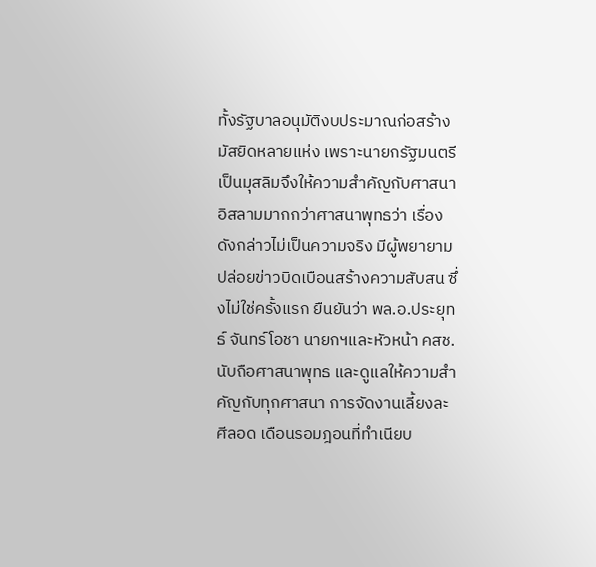ทั้งรัฐบาลอนุมัติงบประมาณก่อสร้างมัสยิดหลายแห่ง เพราะนายกรัฐมนตรีเป็นมุสลิมจึงให้ความสำคัญกับศาสนาอิสลามมากกว่าศาสนาพุทธว่า เรื่องดังกล่าวไม่เป็นความจริง มีผู้พยายามปล่อยข่าวบิดเบือนสร้างความสับสน ซึ่งไม่ใช่ครั้งแรก ยืนยันว่า พล.อ.ประยุทธ์ จันทร์โอชา นายกฯและหัวหน้า คสช.นับถือศาสนาพุทธ และดูแลให้ความสำคัญกับทุกศาสนา การจัดงานเลี้ยงละศีลอด เดือนรอมฎอนที่ทำเนียบ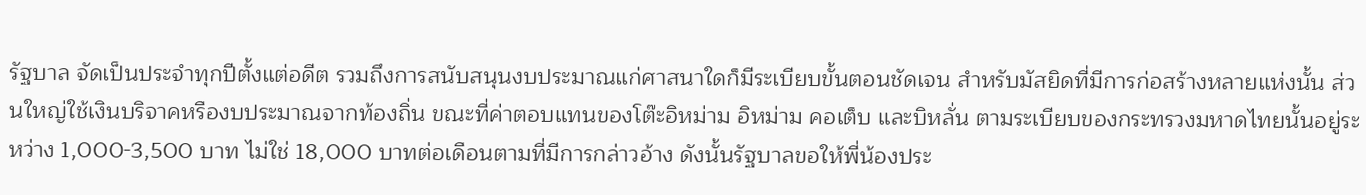รัฐบาล จัดเป็นประจำทุกปีตั้งแต่อดีต รวมถึงการสนับสนุนงบประมาณแก่ศาสนาใดก็มีระเบียบขั้นตอนชัดเจน สำหรับมัสยิดที่มีการก่อสร้างหลายแห่งนั้น ส่วนใหญ่ใช้เงินบริจาคหรืองบประมาณจากท้องถิ่น ขณะที่ค่าตอบแทนของโต๊ะอิหม่าม อิหม่าม คอเต็บ และบิหลั่น ตามระเบียบของกระทรวงมหาดไทยนั้นอยู่ระหว่าง 1,000-3,500 บาท ไม่ใช่ 18,000 บาทต่อเดือนตามที่มีการกล่าวอ้าง ดังนั้นรัฐบาลขอให้พี่น้องประ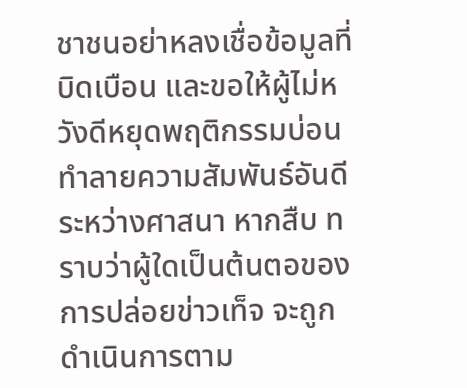ชาชนอย่าหลงเชื่อข้อมูลที่บิดเบือน และขอให้ผู้ไม่หวังดีหยุดพฤติกรรมบ่อน ทำลายความสัมพันธ์อันดีระหว่างศาสนา หากสืบ ทราบว่าผู้ใดเป็นต้นตอของการปล่อยข่าวเท็จ จะถูกดำเนินการตาม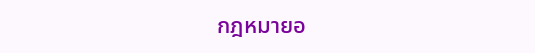กฎหมายอ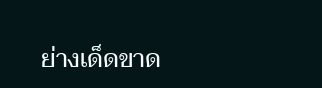ย่างเด็ดขาด